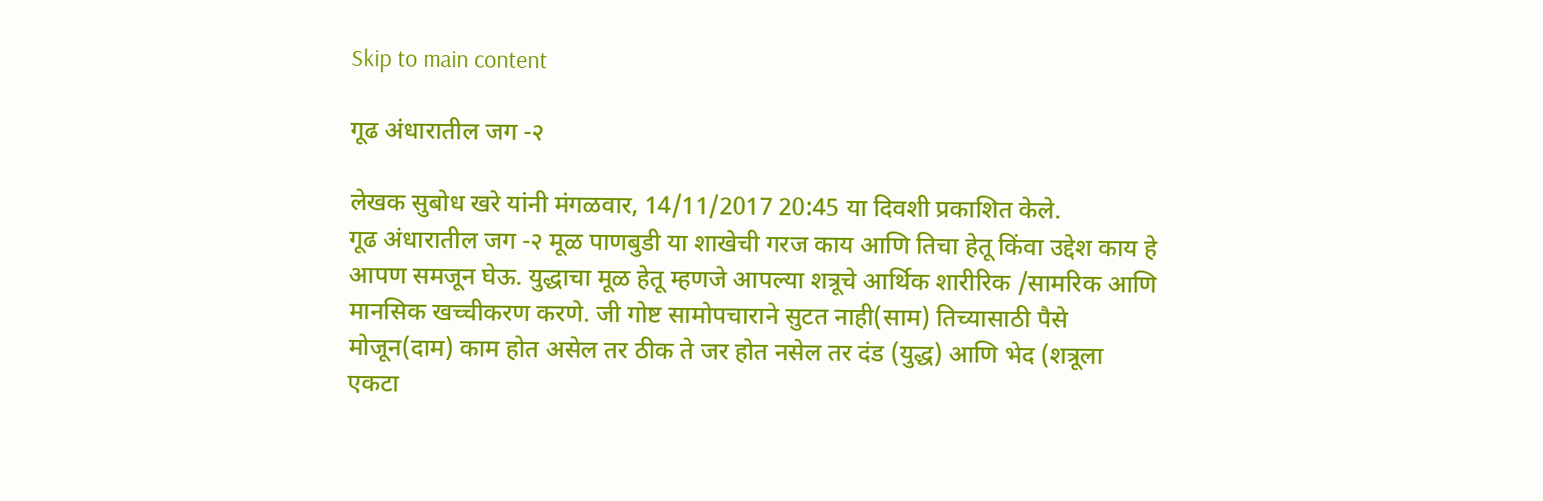Skip to main content

गूढ अंधारातील जग -२

लेखक सुबोध खरे यांनी मंगळवार, 14/11/2017 20:45 या दिवशी प्रकाशित केले.
गूढ अंधारातील जग -२ मूळ पाणबुडी या शाखेची गरज काय आणि तिचा हेतू किंवा उद्देश काय हे आपण समजून घेऊ. युद्धाचा मूळ हेतू म्हणजे आपल्या शत्रूचे आर्थिक शारीरिक /सामरिक आणि मानसिक खच्चीकरण करणे. जी गोष्ट सामोपचाराने सुटत नाही(साम) तिच्यासाठी पैसे मोजून(दाम) काम होत असेल तर ठीक ते जर होत नसेल तर दंड (युद्ध) आणि भेद (शत्रूला एकटा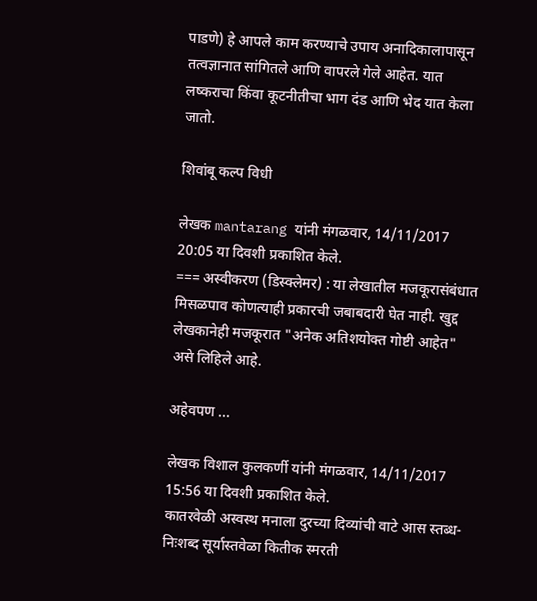पाडणे) हे आपले काम करण्याचे उपाय अनादिकालापासून तत्वज्ञानात सांगितले आणि वापरले गेले आहेत. यात लष्कराचा किंवा कूटनीतीचा भाग दंड आणि भेद यात केला जातो.

शिवांबू कल्प विधी

लेखक mantarang यांनी मंगळवार, 14/11/2017 20:05 या दिवशी प्रकाशित केले.
=== अस्वीकरण (डिस्क्लेमर) : या लेखातील मजकूरासंबंधात मिसळपाव कोणत्याही प्रकारची जबाबदारी घेत नाही. खुद्द लेखकानेही मजकूरात "अनेक अतिशयोक्त गोष्टी आहेत" असे लिहिले आहे.

अहेवपण ...

लेखक विशाल कुलकर्णी यांनी मंगळवार, 14/11/2017 15:56 या दिवशी प्रकाशित केले.
कातरवेळी अस्वस्थ मनाला दुरच्या दिव्यांची वाटे आस स्तब्ध-निःशब्द सूर्यास्तवेळा कितीक स्मरती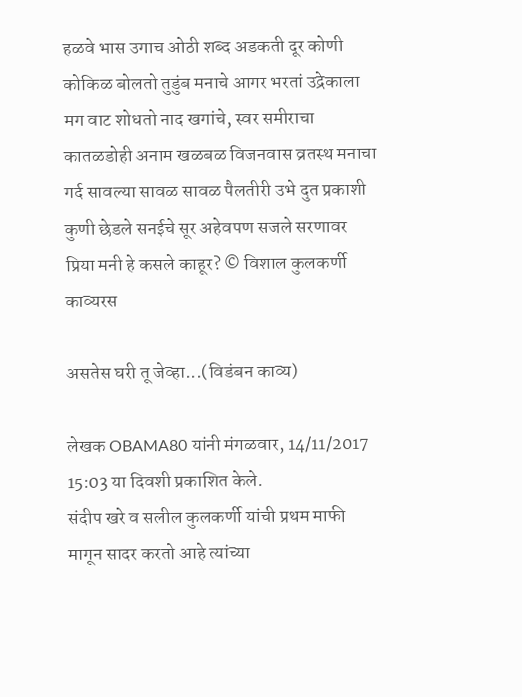हळवे भास उगाच ओठी शब्द अडकती दूर कोणी कोकिळ बोलतो तुडुंब मनाचे आगर भरतां उद्रेकाला मग वाट शोधतो नाद खगांचे, स्वर समीराचा कातळडोही अनाम खळबळ विजनवास व्रतस्थ मनाचा गर्द सावल्या सावळ सावळ पैलतीरी उभे दुत प्रकाशी कुणी छेडले सनईचे सूर अहेवपण सजले सरणावर प्रिया मनी हे कसले काहूर? © विशाल कुलकर्णी
काव्यरस

असतेस घरी तू जेव्हा...(विडंबन काव्य)

लेखक OBAMA80 यांनी मंगळवार, 14/11/2017 15:03 या दिवशी प्रकाशित केले.
संदीप खरे व सलील कुलकर्णी यांची प्रथम माफी मागून सादर करतो आहे त्यांच्या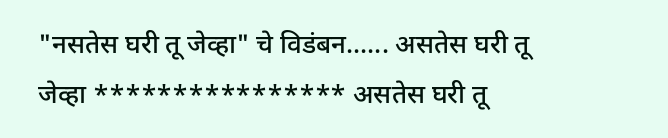"नसतेस घरी तू जेव्हा" चे विडंबन...... असतेस घरी तू जेव्हा **************** असतेस घरी तू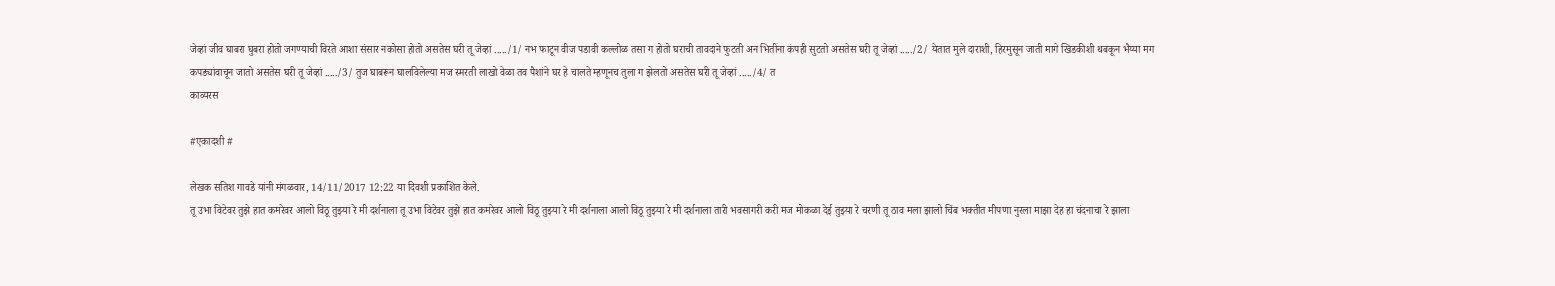जेव्हां जीव घाबरा घुबरा होतो जगण्याची विरते आशा संसार नकोसा होतो असतेस घरी तू जेव्हां ...../1/ नभ फाटून वीज पडावी कल्लोळ तसा ग होतो घराची तावदाने फुटती अन भितींना कंपही सुटतो असतेस घरी तू जेव्हां ...../2/ येतात मुले दाराशी, हिरमुसून जाती मागे खिडकीशी थबकून भैय्या मग कपड्यांवाचून जातो असतेस घरी तू जेव्हां ...../3/ तुज घाबरून घालविलेल्या मज स्मरती लाखो वेळा तव पैशांने घर हे चालते म्हणूनच तुला ग झेलतो असतेस घरी तू जेव्हां ...../4/ त
काव्यरस

#एकादशी #

लेखक सतिश गावडे यांनी मंगळवार, 14/11/2017 12:22 या दिवशी प्रकाशित केले.
तू उभा विटेवर तुझे हात कमरेवर आलो विठू तुझ्या रे मी दर्शनाला तू उभा विटेवर तुझे हात कमरेवर आलो विठू तुझ्या रे मी दर्शनाला आलो विठू तुझ्या रे मी दर्शनाला तारी भवसागरी करी मज मोकळा देई तुझ्या रे चरणी तू ठाव मला झालो चिंब भक्तीत मीपणा नुरला माझा देह हा चंदनाचा रे झाला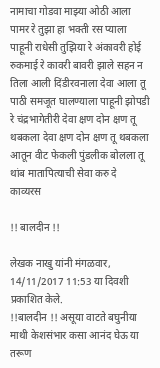नामाचा गोडवा माझ्या ओठी आला पामर रे तुझा हा भक्ती रस प्याला पाहूनी राधेसी तुझिया रे अंकावरी होई रुकमाई रे कावरी बावरी झाले सहन न तिला आली दिंडीरवनाला देवा आला तू पाठी समजूत घालण्याला पाहूनी झोपडी रे चंद्रभागेतीरी देवा क्षण दोन क्षण तू थबकला देवा क्षण दोन क्षण तू थबकला आतून वीट फेकली पुंडलीक बोलला तू थांब मातापित्याची सेवा करु दे
काव्यरस

!! बालदीन !!

लेखक नाखु यांनी मंगळवार, 14/11/2017 11:53 या दिवशी प्रकाशित केले.
!!बालदीन !! असूया वाटते बघुनीया माथी केशसंभार कसा आनंद घेऊ या तरूण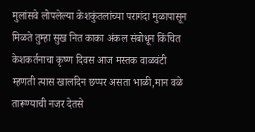मुलांसवे लोपलेल्या केशकुंतलांच्या परागंदा मुळापासून मिळते तुम्हा सुख नित काका अंकल संबोधून किंचित केशकर्तनाचा कृष्ण दिवस आज मस्तक वाळवंटी म्हणती त्यास खालदिन छप्पर असता भाळी,मान वळे तारूण्याची नजर देतसे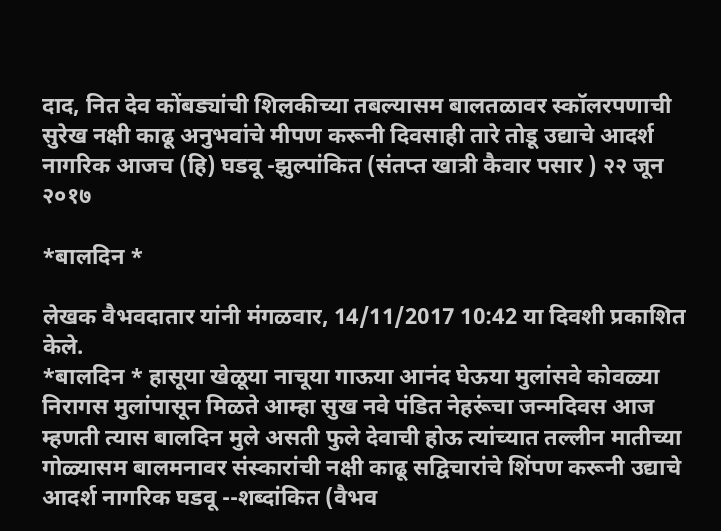दाद, नित देव कोंबड्यांची शिलकीच्या तबल्यासम बालतळावर स्कॉलरपणाची सुरेख नक्षी काढू अनुभवांचे मीपण करूनी दिवसाही तारे तोडू उद्याचे आदर्श नागरिक आजच (हि) घडवू -झुल्पांकित (संतप्त खात्री कैवार पसार ) २२ जून २०१७

*बालदिन *

लेखक वैभवदातार यांनी मंगळवार, 14/11/2017 10:42 या दिवशी प्रकाशित केले.
*बालदिन * हासूया खेळूया नाचूया गाऊया आनंद घेऊया मुलांसवे कोवळ्या निरागस मुलांपासून मिळते आम्हा सुख नवे पंडित नेहरूंचा जन्मदिवस आज म्हणती त्यास बालदिन मुले असती फुले देवाची होऊ त्यांच्यात तल्लीन मातीच्या गोळ्यासम बालमनावर संस्कारांची नक्षी काढू सद्विचारांचे शिंपण करूनी उद्याचे आदर्श नागरिक घडवू --शब्दांकित (वैभव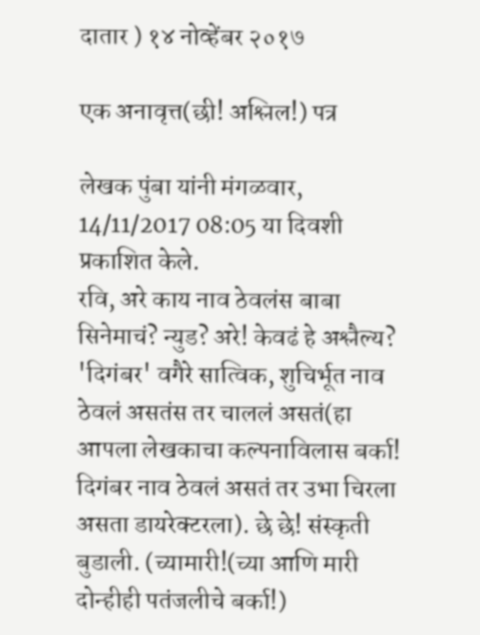दातार ) १४ नोव्हेंबर २०१७

एक अनावृत्त(छी! अश्लिल!) पत्र

लेखक पुंबा यांनी मंगळवार, 14/11/2017 08:05 या दिवशी प्रकाशित केले.
रवि, अरे काय नाव ठेवलंस बाबा सिनेमाचं? न्युड? अरे! केवढं हे अश्लैल्य? 'दिगंबर' वगैरे सात्विक, शुचिर्भूत नाव ठेवलं असतंस तर चाललं असतं(हा आपला लेखकाचा कल्पनाविलास बर्का! दिगंबर नाव ठेवलं असतं तर उभा चिरला असता डायरेक्टरला). छे छे! संस्कृती बुडाली. (च्यामारी!(च्या आणि मारी दोन्हीही पतंजलीचे बर्का!)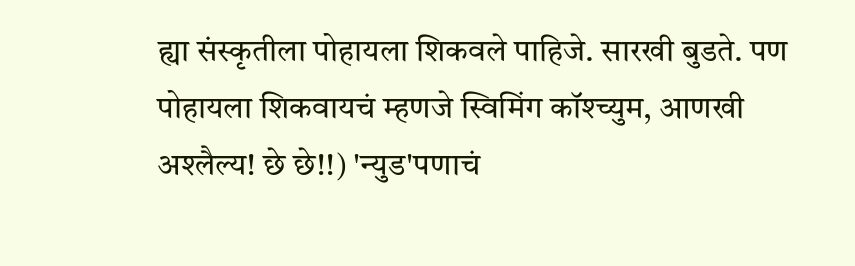ह्या संस्कृतीला पोहायला शिकवले पाहिजे. सारखी बुडते. पण पोहायला शिकवायचं म्हणजे स्विमिंग कॉश्च्युम, आणखी अश्लैल्य! छे छे!!) 'न्युड'पणाचं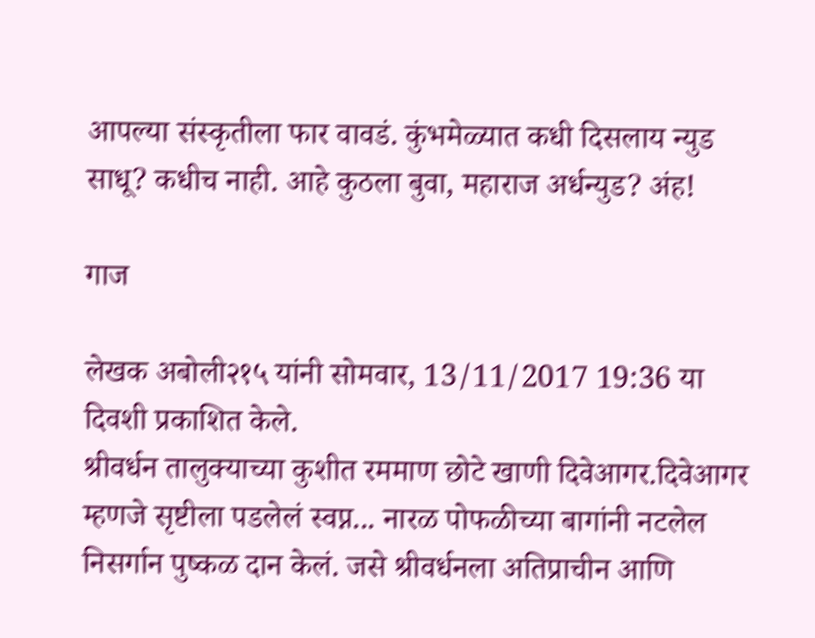आपल्या संस्कृतीला फार वावडं. कुंभमेळ्यात कधी दिसलाय न्युड साधू? कधीच नाही. आहे कुठला बुवा, महाराज अर्धन्युड? अंह!

गाज

लेखक अबोली२१५ यांनी सोमवार, 13/11/2017 19:36 या दिवशी प्रकाशित केले.
श्रीवर्धन तालुक्याच्या कुशीत रममाण छोटे खाणी दिवेआगर.दिवेआगर म्हणजे सृष्टीला पडलेलं स्वप्न... नारळ पोफळीच्या बागांनी नटलेल निसर्गान पुष्कळ दान केलं. जसे श्रीवर्धनला अतिप्राचीन आणि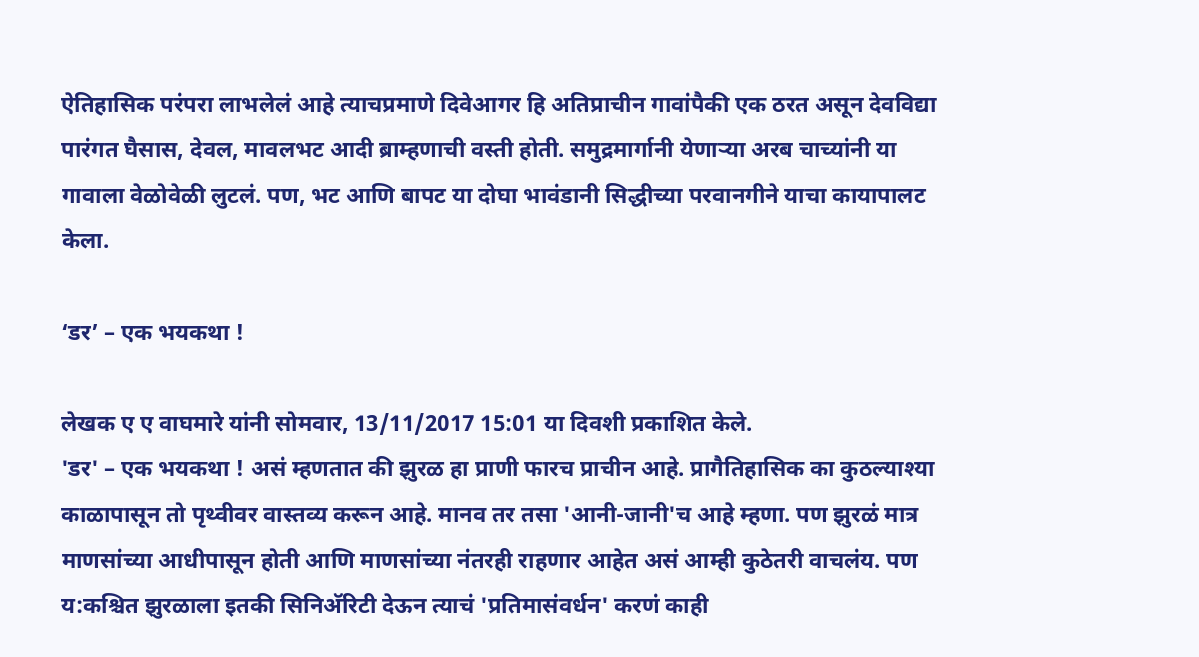ऐतिहासिक परंपरा लाभलेलं आहे त्याचप्रमाणे दिवेआगर हि अतिप्राचीन गावांपैकी एक ठरत असून देवविद्या पारंगत घैसास, देवल, मावलभट आदी ब्राम्हणाची वस्ती होती. समुद्रमार्गानी येणाऱ्या अरब चाच्यांनी या गावाला वेळोवेळी लुटलं. पण, भट आणि बापट या दोघा भावंडानी सिद्धीच्या परवानगीने याचा कायापालट केला.

‘डर’ – एक भयकथा !

लेखक ए ए वाघमारे यांनी सोमवार, 13/11/2017 15:01 या दिवशी प्रकाशित केले.
'डर' – एक भयकथा ! असं म्हणतात की झुरळ हा प्राणी फारच प्राचीन आहे. प्रागैतिहासिक का कुठल्याश्या काळापासून तो पृथ्वीवर वास्तव्य करून आहे. मानव तर तसा 'आनी-जानी'च आहे म्हणा. पण झुरळं मात्र माणसांच्या आधीपासून होती आणि माणसांच्या नंतरही राहणार आहेत असं आम्ही कुठेतरी वाचलंय. पण य:कश्चित झुरळाला इतकी सिनिअ‍ॅरिटी देऊन त्याचं 'प्रतिमासंवर्धन' करणं काही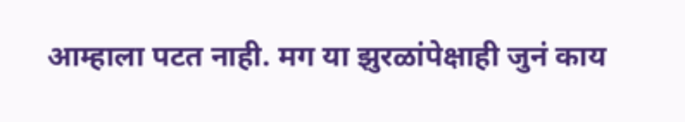आम्हाला पटत नाही. मग या झुरळांपेक्षाही जुनं काय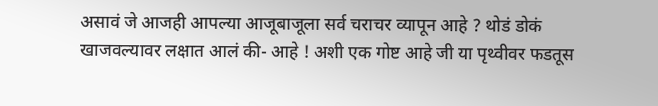असावं जे आजही आपल्या आजूबाजूला सर्व चराचर व्यापून आहे ? थोडं डोकं खाजवल्यावर लक्षात आलं की- आहे ! अशी एक गोष्ट आहे जी या पृथ्वीवर फडतूस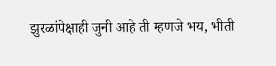झुरळांपेक्षाही जुनी आहे ती म्हणजे भय, भीती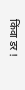किंवा डर !